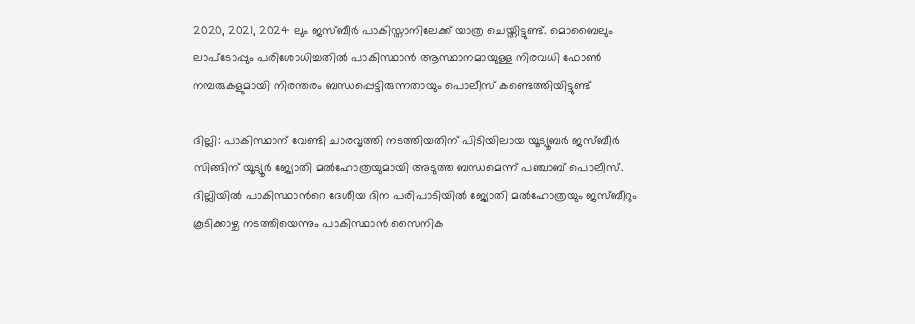2020, 2021, 2024 ലും ജസ്ബീർ പാകിസ്താനിലേക്ക് യാത്ര ചെയ്തിട്ടുണ്ട്. മൊബൈലും ലാപ്ടോപ്പും പരിശോധിച്ചതിൽ പാകിസ്ഥാൻ ആസ്ഥാനമായുള്ള നിരവധി ഫോൺ നമ്പരുകളുമായി നിരന്തരം ബന്ധപ്പെട്ടിരുന്നതായും പൊലീസ് കണ്ടെത്തിയിട്ടുണ്ട്

ദില്ലി: പാകിസ്ഥാന് വേണ്ടി ചാരവൃത്തി നടത്തിയതിന് പിടിയിലായ യൂട്യൂബർ ജസ്ബീർ സിങ്ങിന് യൂട്യൂർ ജ്യോതി മൽഹോത്രയുമായി അടുത്ത ബന്ധമെന്ന് പഞ്ചാബ് പൊലീസ്. ദില്ലിയിൽ പാകിസ്ഥാന്‍റെ ദേശീയ ദിന പരിപാടിയിൽ ജ്യോതി മൽഹോത്രയും ജസ്ബീറും കൂടിക്കാഴ്ച നടത്തിയെന്നും പാകിസ്ഥാൻ സൈനിക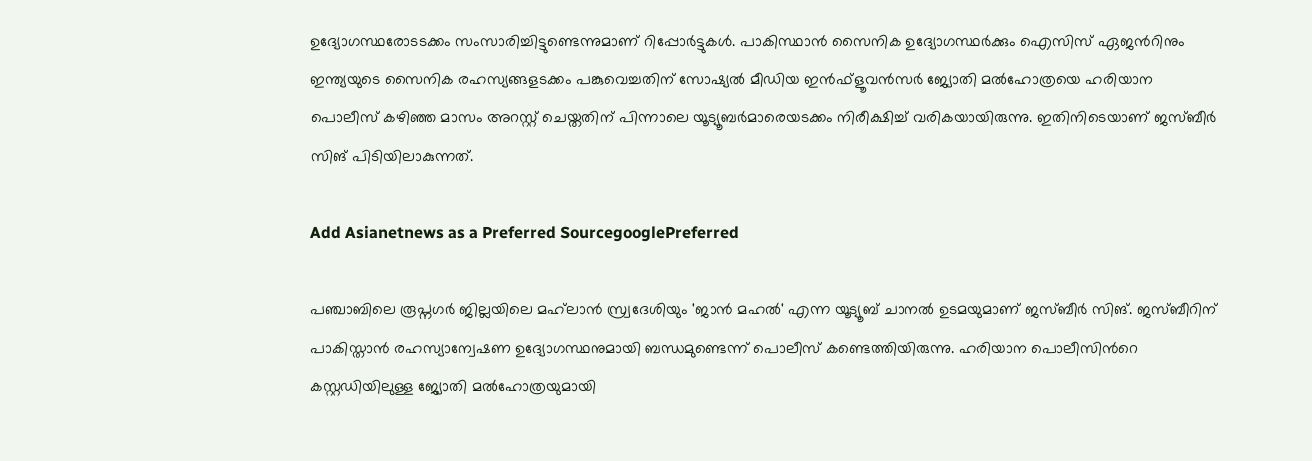ഉദ്യോഗസ്ഥരോടടക്കം സംസാരിച്ചിട്ടുണ്ടെന്നുമാണ് റിപ്പോർട്ടുകൾ. പാകിസ്ഥാൻ സൈനിക ഉദ്യോഗസ്ഥർക്കും ഐസിസ് ഏജന്‍റിനും ഇന്ത്യയുടെ സൈനിക രഹസ്യങ്ങളടക്കം പങ്കുവെച്ചതിന് സോഷ്യൽ മീഡിയ ഇൻഫ്‌ളൂവൻസർ ജ്യോതി മൽഹോത്രയെ ഹരിയാന പൊലീസ് കഴിഞ്ഞ മാസം അറസ്റ്റ് ചെയ്തതിന് പിന്നാലെ യൂട്യൂബർമാരെയടക്കം നിരീക്ഷിച്ച് വരികയായിരുന്നു. ഇതിനിടെയാണ് ജസ്ബീർ സിങ് പിടിയിലാകുന്നത്.

Add Asianetnews as a Preferred SourcegooglePreferred

പഞ്ചാബിലെ രൂപ്നഗർ ജില്ലയിലെ മഹ്‌ലാൻ സ്ര്വദേശിയും 'ജാൻ മഹൽ' എന്ന യൂട്യൂബ് ചാനൽ ഉടമയുമാണ് ജസ്ബീർ സിങ്. ജസ്ബീറിന് പാകിസ്താൻ രഹസ്യാന്വേഷണ ഉദ്യോഗസ്ഥനുമായി ബന്ധമുണ്ടെന്ന് പൊലീസ് കണ്ടെത്തിയിരുന്നു. ഹരിയാന പൊലീസിന്‍റെ കസ്റ്റഡിയിലുള്ള ജ്യോതി മൽഹോത്രയുമായി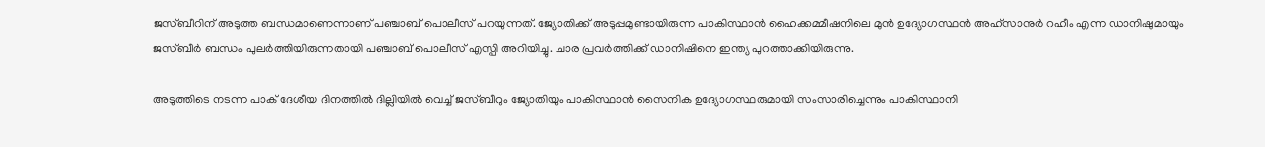ജസ്ബീറിന് അടുത്ത ബന്ധമാണെന്നാണ് പഞ്ചാബ് പൊലീസ് പറയുന്നത്. ജ്യോതിക്ക് അടുപ്പമുണ്ടായിരുന്ന പാകിസ്ഥാൻ ഹൈക്കമ്മീഷനിലെ മുൻ ഉദ്യോഗസ്ഥൻ അഹ്‌സാനുർ റഹീം എന്ന ഡാനിഷുമായും ജസ്ബീർ ബന്ധം പുലർത്തിയിരുന്നതായി പഞ്ചാബ് പൊലീസ് എസ്പി അറിയിച്ചു. ചാര പ്രവർത്തിക്ക് ഡാനിഷിനെ ഇന്ത്യ പുറത്താക്കിയിരുന്നു.

അടുത്തിടെ നടന്ന പാക് ദേശീയ ദിനത്തിൽ ദില്ലിയിൽ വെച്ച് ജസ്ബീറും ജ്യോതിയും പാകിസ്ഥാൻ സൈനിക ഉദ്യോഗസ്ഥരുമായി സംസാരിച്ചെന്നും പാകിസ്ഥാനി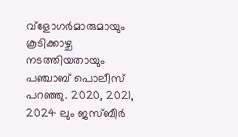വ്ളോഗർമാരുമായും കൂടിക്കാഴ്ച നടത്തിയതായും പഞ്ചാബ് പൊലീസ് പറഞ്ഞു. 2020, 2021, 2024 ലും ജസ്ബീർ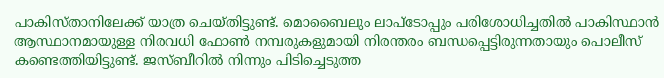പാകിസ്താനിലേക്ക് യാത്ര ചെയ്തിട്ടുണ്ട്. മൊബൈലും ലാപ്ടോപ്പും പരിശോധിച്ചതിൽ പാകിസ്ഥാൻ ആസ്ഥാനമായുള്ള നിരവധി ഫോൺ നമ്പരുകളുമായി നിരന്തരം ബന്ധപ്പെട്ടിരുന്നതായും പൊലീസ് കണ്ടെത്തിയിട്ടുണ്ട്. ജസ്ബീറിൽ നിന്നും പിടിച്ചെടുത്ത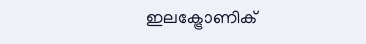ഇലക്ട്രോണിക്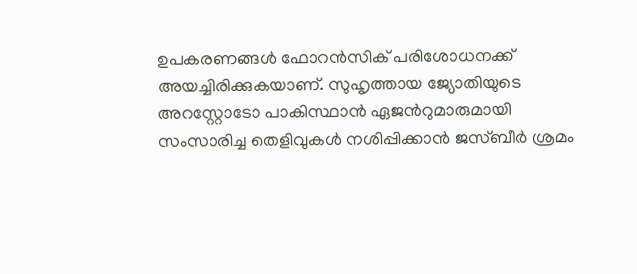ഉപകരണങ്ങൾ ഫോറൻസിക് പരിശോധനക്ക് അയച്ചിരിക്കുകയാണ്. സുഹൃത്തായ ജ്യോതിയുടെ അറസ്റ്റോടോ പാകിസ്ഥാൻ ഏജന്‍റുമാരുമായി സംസാരിച്ച തെളിവുകൾ നശിപ്പിക്കാൻ ജസ്ബീർ ശ്രമം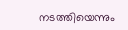നടത്തിയെന്നും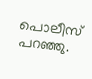പൊലീസ് പറഞ്ഞു.